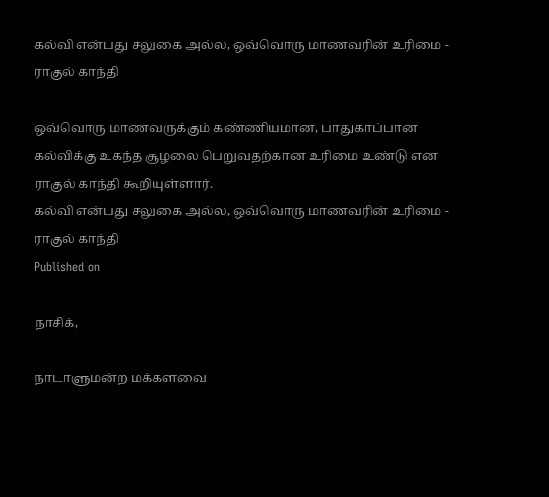கல்வி என்பது சலுகை அல்ல, ஒவ்வொரு மாணவரின் உரிமை - ராகுல் காந்தி

ஒவ்வொரு மாணவருக்கும் கண்ணியமான, பாதுகாப்பான கல்விக்கு உகந்த சூழலை பெறுவதற்கான உரிமை உண்டு என ராகுல் காந்தி கூறியுள்ளார்.
கல்வி என்பது சலுகை அல்ல, ஒவ்வொரு மாணவரின் உரிமை - ராகுல் காந்தி
Published on

நாசிக்,

நாடாளுமன்ற மக்களவை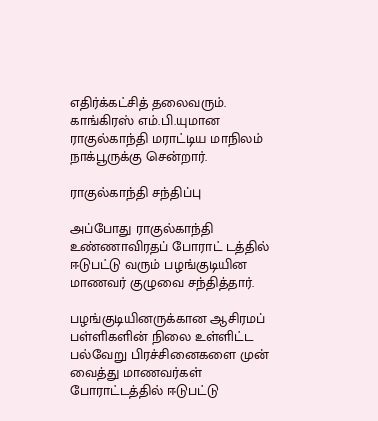எதிர்க்கட்சித் தலைவரும். காங்கிரஸ் எம்.பி.யுமான ராகுல்காந்தி மராட்டிய மாநிலம் நாக்பூருக்கு சென்றார்.

ராகுல்காந்தி சந்திப்பு

அப்போது ராகுல்காந்தி உண்ணாவிரதப் போராட் டத்தில் ஈடுபட்டு வரும் பழங்குடியின மாணவர் குழுவை சந்தித்தார்.

பழங்குடியினருக்கான ஆசிரமப் பள்ளிகளின் நிலை உள்ளிட்ட பல்வேறு பிரச்சினைகளை முன் வைத்து மாணவர்கள் போராட்டத்தில் ஈடுபட்டு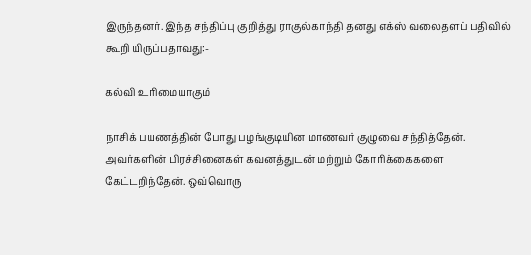இருந்தனர். இந்த சந்திப்பு குறித்து ராகுல்காந்தி தனது எக்ஸ் வலைதளப் பதிவில் கூறி யிருப்பதாவது:-

கல்வி உரிமையாகும்

நாசிக் பயணத்தின் போது பழங்குடியின மாணவர் குழுவை சந்தித்தேன். அவர்களின் பிரச்சினைகள் கவனத்துடன் மற்றும் கோரிக்கைகளை கேட்டறிந்தேன். ஒவ்வொரு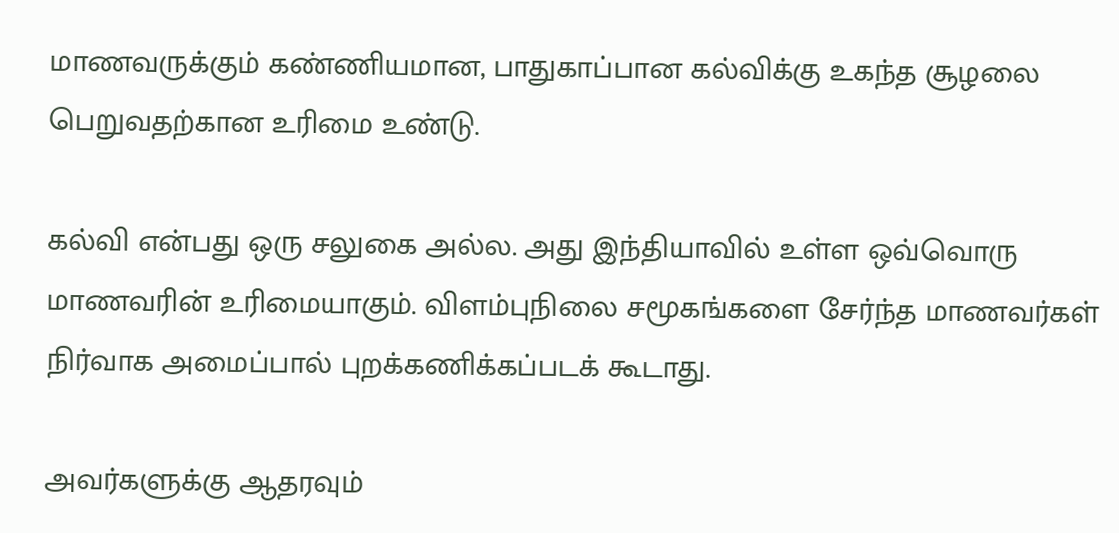மாணவருக்கும் கண்ணியமான, பாதுகாப்பான கல்விக்கு உகந்த சூழலை பெறுவதற்கான உரிமை உண்டு.

கல்வி என்பது ஒரு சலுகை அல்ல. அது இந்தியாவில் உள்ள ஒவ்வொரு மாணவரின் உரிமையாகும். விளம்புநிலை சமூகங்களை சேர்ந்த மாணவர்கள் நிர்வாக அமைப்பால் புறக்கணிக்கப்படக் கூடாது.

அவர்களுக்கு ஆதரவும்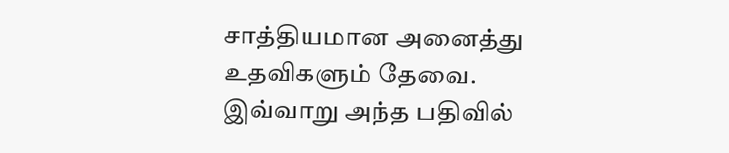சாத்தியமான அனைத்து உதவிகளும் தேவை. இவ்வாறு அந்த பதிவில்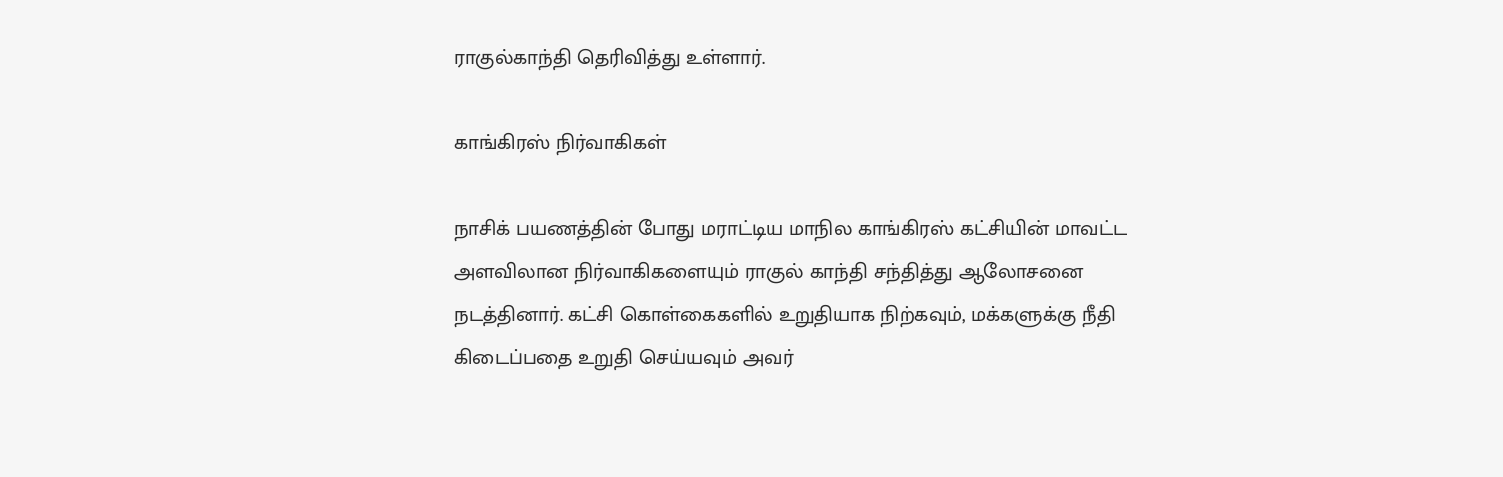ராகுல்காந்தி தெரிவித்து உள்ளார்.

காங்கிரஸ் நிர்வாகிகள்

நாசிக் பயணத்தின் போது மராட்டிய மாநில காங்கிரஸ் கட்சியின் மாவட்ட அளவிலான நிர்வாகிகளையும் ராகுல் காந்தி சந்தித்து ஆலோசனை நடத்தினார். கட்சி கொள்கைகளில் உறுதியாக நிற்கவும், மக்களுக்கு நீதி கிடைப்பதை உறுதி செய்யவும் அவர்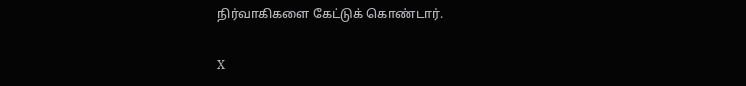நிர்வாகிகளை கேட்டுக் கொண்டார்.

X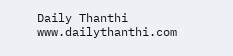Daily Thanthi
www.dailythanthi.com